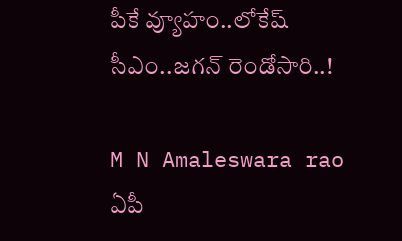పీకే వ్యూహం..లోకేష్ సీఎం..జగన్ రెండోసారి..!

M N Amaleswara rao
ఏపీ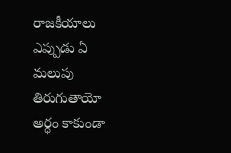రాజకీయాలు ఎప్పుడు ఏ మలుపు తిరుగుతాయో అర్ధం కాకుండా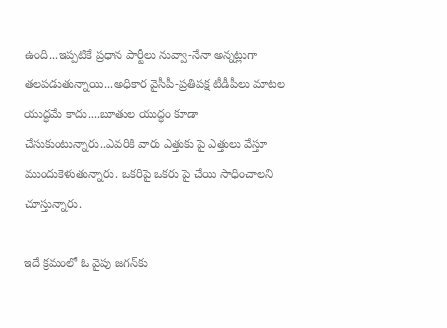ఉంది...ఇప్పటికే ప్రధాన పార్టీలు నువ్వా-నేనా అన్నట్లుగా తలపడుతున్నాయి...అధికార వైసీపీ-ప్రతిపక్ష టీడీపీలు మాటల యుద్ధమే కాదు....బూతుల యుద్ధం కూడా చేసుకుంటున్నారు..ఎవరికి వారు ఎత్తుకు పై ఎత్తులు వేస్తూ ముందుకెళుతున్నారు. ఒకరిపై ఒకరు పై చేయి సాధించాలని చూస్తున్నారు.

ఇదే క్రమంలో ఓ వైపు జగన్‌కు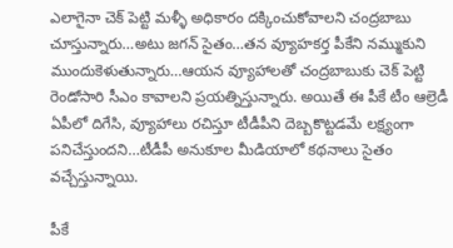ఎలాగైనా చెక్ పెట్టి మళ్ళీ అధికారం దక్కించుకోవాలని చంద్రబాబు చూస్తున్నారు...అటు జగన్ సైతం...తన వ్యూహకర్త పీకేని నమ్ముకుని ముందుకెళుతున్నారు...ఆయన వ్యూహాలతో చంద్రబాబుకు చెక్ పెట్టి రెండోసారి సీఎం కావాలని ప్రయత్నిస్తున్నారు. అయితే ఈ పీకే టీం ఆల్రెడీ ఏపీలో దిగేసి, వ్యూహాలు రచిస్తూ టీడీపీని దెబ్బకొట్టడమే లక్ష్యంగా పనిచేస్తుందని...టీడీపీ అనుకూల మీడియాలో కథనాలు సైతం వచ్చేస్తున్నాయి.

పీకే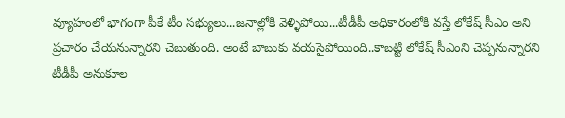వ్యూహంలో భాగంగా పీకే టీం సభ్యులు...జనాల్లోకి వెళ్ళిపోయి...టీడీపీ అధికారంలోకి వస్తే లోకేష్ సీఎం అని ప్రచారం చేయనున్నారని చెబుతుంది. అంటే బాబుకు వయసైపోయింది..కాబట్టి లోకేష్ సీఎంని చెప్పనున్నారని టీడీపీ అనుకూల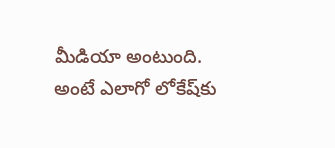మీడియా అంటుంది. అంటే ఎలాగో లోకేష్‌కు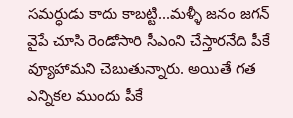సమర్ధుడు కాదు కాబట్టి...మళ్ళీ జనం జగన్ వైపే చూసి రెండోసారి సీఎంని చేస్తారనేది పీకే వ్యూహామని చెబుతున్నారు. అయితే గత ఎన్నికల ముందు పీకే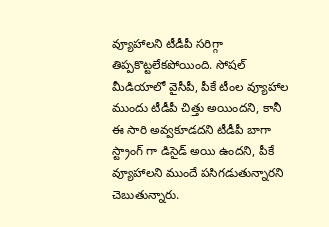వ్యూహాలని టీడీపీ సరిగ్గా తిప్పకొట్టలేకపోయింది. సోషల్ మీడియాలో వైసీపీ, పీకే టీంల వ్యూహాల ముందు టీడీపీ చిత్తు అయిందని, కానీ ఈ సారి అవ్వకూడదని టీడీపీ బాగా స్ట్రాంగ్ గా డిసైడ్ అయి ఉందని, పీకే వ్యూహాలని ముందే పసిగడుతున్నారని చెబుతున్నారు.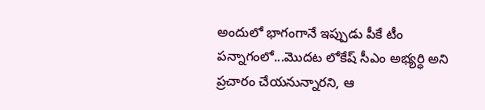అందులో భాగంగానే ఇప్పుడు పీకే టీం పన్నాగంలో...మొదట లోకేష్ సీఎం అభ్యర్ధి అని ప్రచారం చేయనున్నారని, ఆ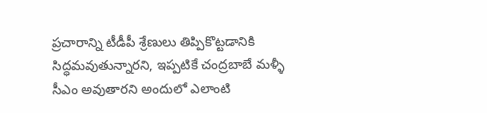ప్రచారాన్ని టీడీపీ శ్రేణులు తిప్పికొట్టడానికి సిద్ధమవుతున్నారని, ఇప్పటికే చంద్రబాబే మళ్ళీ సీఎం అవుతారని అందులో ఎలాంటి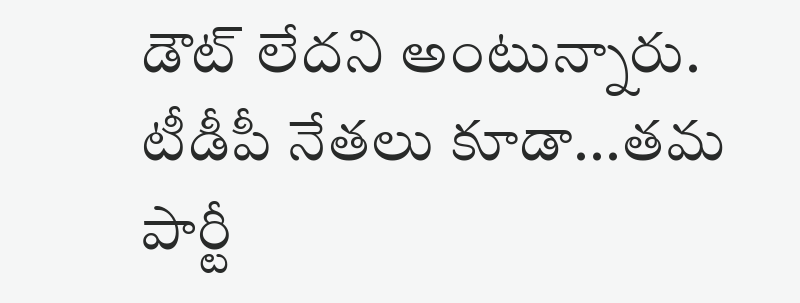డౌట్ లేదని అంటున్నారు. టీడీపీ నేతలు కూడా...తమ పార్టీ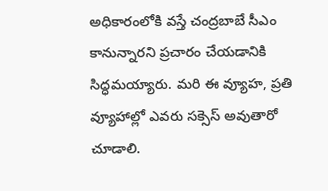అధికారంలోకి వస్తే చంద్రబాబే సీఎం కానున్నారని ప్రచారం చేయడానికి సిద్ధమయ్యారు. మరి ఈ వ్యూహ, ప్రతి వ్యూహాల్లో ఎవరు సక్సెస్ అవుతారో చూడాలి.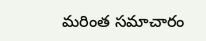మరింత సమాచారం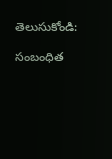తెలుసుకోండి:

సంబంధిత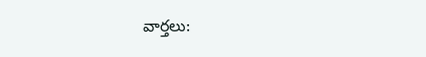వార్తలు: